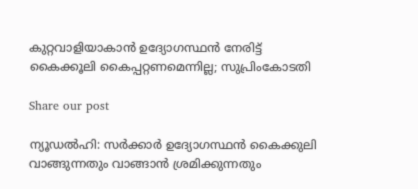കുറ്റവാളിയാകാൻ ഉദ്യോഗസ്ഥൻ നേരിട്ട് കൈക്കൂലി കൈപ്പറ്റണമെന്നില്ല; സുപ്രിംകോടതി

Share our post

ന്യൂഡൽഹി: സർക്കാർ ഉദ്യോഗസ്ഥൻ കൈക്കുലി വാങ്ങുന്നതും വാങ്ങാൻ ശ്രമിക്കുന്നതും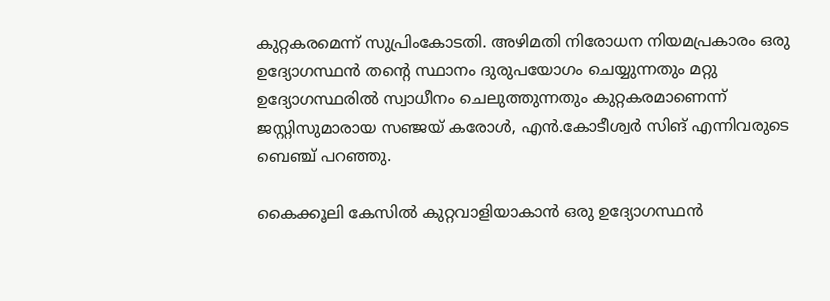കുറ്റകരമെന്ന് സുപ്രിംകോടതി. അഴിമതി നിരോധന നിയമപ്രകാരം ഒരു ഉദ്യോഗസ്ഥൻ തന്റെ സ്ഥാനം ദുരുപയോഗം ചെയ്യുന്നതും മറ്റു ഉദ്യോഗസ്ഥരിൽ സ്വാധീനം ചെലുത്തുന്നതും കുറ്റകരമാണെന്ന് ജസ്റ്റിസുമാരായ സഞ്ജയ് കരോൾ, എൻ.കോടീശ്വർ സിങ് എന്നിവരുടെ ബെഞ്ച് പറഞ്ഞു.

കൈക്കൂലി കേസിൽ കുറ്റവാളിയാകാൻ ഒരു ഉദ്യോഗസ്ഥൻ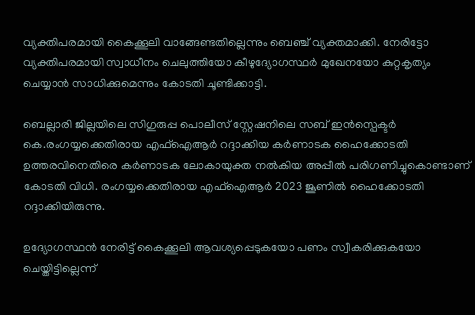വ്യക്തിപരമായി കൈക്കൂലി വാങ്ങേണ്ടതില്ലെന്നും ബെഞ്ച് വ്യക്തമാക്കി. നേരിട്ടോ വ്യക്തിപരമായി സ്വാധീനം ചെലുത്തിയോ കീഴുദ്യോഗസ്ഥർ മുഖേനയോ കുറ്റകൃത്യം ചെയ്യാൻ സാധിക്കുമെന്നും കോടതി ചൂണ്ടിക്കാട്ടി.

ബെല്ലാരി ജില്ലയിലെ സിഗുരുപ്പ പൊലീസ് സ്റ്റേഷനിലെ സബ് ഇൻസ്പെക്ടർ കെ.രംഗയ്യക്കെതിരായ എഫ്‌ഐആർ റദ്ദാക്കിയ കർണാടക ഹൈക്കോടതി ഉത്തരവിനെതിരെ കർണാടക ലോകായുക്ത നൽകിയ അപ്പീൽ പരിഗണിച്ചുകൊണ്ടാണ് കോടതി വിധി. രംഗയ്യക്കെതിരായ എഫ്‌ഐആർ 2023 ജൂണിൽ ഹൈക്കോടതി റദ്ദാക്കിയിരുന്നു.

ഉദ്യോഗസ്ഥൻ നേരിട്ട് കൈക്കൂലി ആവശ്യപ്പെടുകയോ പണം സ്വീകരിക്കുകയോ ചെയ്തിട്ടില്ലെന്ന്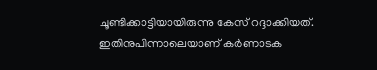ചൂണ്ടിക്കാട്ടിയായിരുന്നു കേസ് റദ്ദാക്കിയത്. ഇതിനുപിന്നാലെയാണ് കർണാടക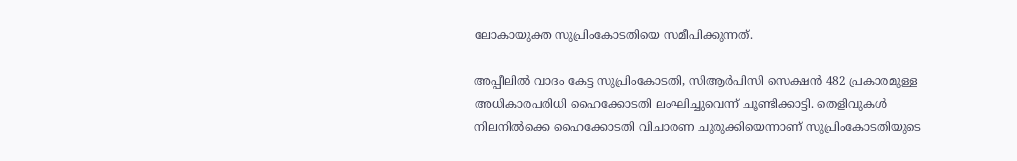ലോകായുക്ത സുപ്രിംകോടതിയെ സമീപിക്കുന്നത്.

അപ്പീലിൽ വാദം കേട്ട സുപ്രിംകോടതി, സിആർപിസി സെക്ഷൻ 482 പ്രകാരമുള്ള അധികാരപരിധി ഹൈക്കോടതി ലംഘിച്ചുവെന്ന് ചൂണ്ടിക്കാട്ടി. തെളിവുകൾ നിലനിൽക്കെ ഹൈക്കോടതി വിചാരണ ചുരുക്കിയെന്നാണ് സുപ്രിംകോടതിയുടെ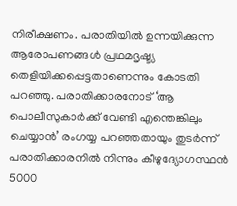നിരീക്ഷണം. പരാതിയിൽ ഉന്നയിക്കുന്ന ആരോപണങ്ങൾ പ്രഥമദൃഷ്ട്യ തെളിയിക്കപ്പെട്ടതാണെന്നും കോടതി പറഞ്ഞു. പരാതിക്കാരനോട് ‘ആ പൊലീസുകാർക്ക് വേണ്ടി എന്തെങ്കിലും ചെയ്യാൻ’ രംഗയ്യ പറഞ്ഞതായും തുടർന്ന് പരാതിക്കാരനിൽ നിന്നും കീഴുദ്യോഗസ്ഥൻ 5000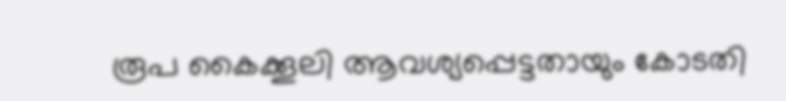രൂപ കൈക്കൂലി ആവശ്യപ്പെട്ടതായും കോടതി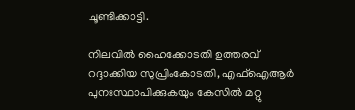ചൂണ്ടിക്കാട്ടി.

നിലവിൽ ഹൈക്കോടതി ഉത്തരവ് റദ്ദാക്കിയ സുപ്രിംകോടതി, എഫ്‌ഐആർ പുനഃസ്ഥാപിക്കുകയും കേസിൽ മറ്റു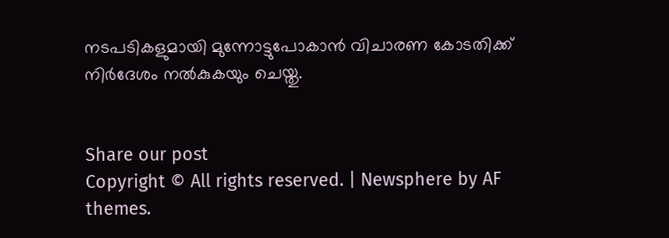നടപടികളുമായി മുന്നോട്ടുപോകാൻ വിചാരണ കോടതിക്ക് നിർദേശം നൽകുകയും ചെയ്തു.


Share our post
Copyright © All rights reserved. | Newsphere by AF themes.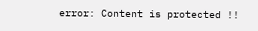error: Content is protected !!